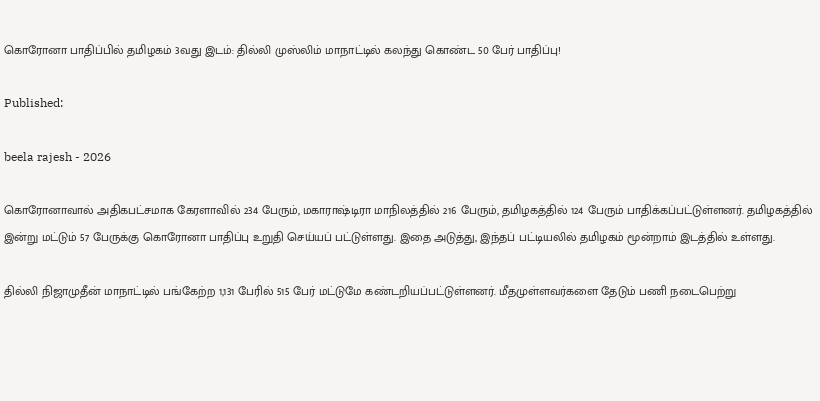கொரோனா பாதிப்பில் தமிழகம் 3வது இடம்: தில்லி முஸ்லிம் மாநாட்டில் கலந்து கொண்ட 50 பேர் பாதிப்பு!

Published:

beela rajesh - 2026

கொரோனாவால் அதிகபட்சமாக கேரளாவில் 234 பேரும், மகாராஷ்டிரா மாநிலத்தில் 216 பேரும், தமிழகத்தில் 124 பேரும் பாதிக்கப்பட்டுள்ளனர். தமிழகத்தில் இன்று மட்டும் 57 பேருக்கு கொரோனா பாதிப்பு உறுதி செய்யப் பட்டுள்ளது. இதை அடுத்து, இந்தப் பட்டியலில் தமிழகம் மூன்றாம் இடத்தில் உள்ளது.

தில்லி நிஜாமுதீன் மாநாட்டில் பங்கேற்ற 1,131 பேரில் 515 பேர் மட்டுமே கண்டறியப்பட்டுள்ளனர். மீதமுள்ளவர்களை தேடும் பணி நடைபெற்று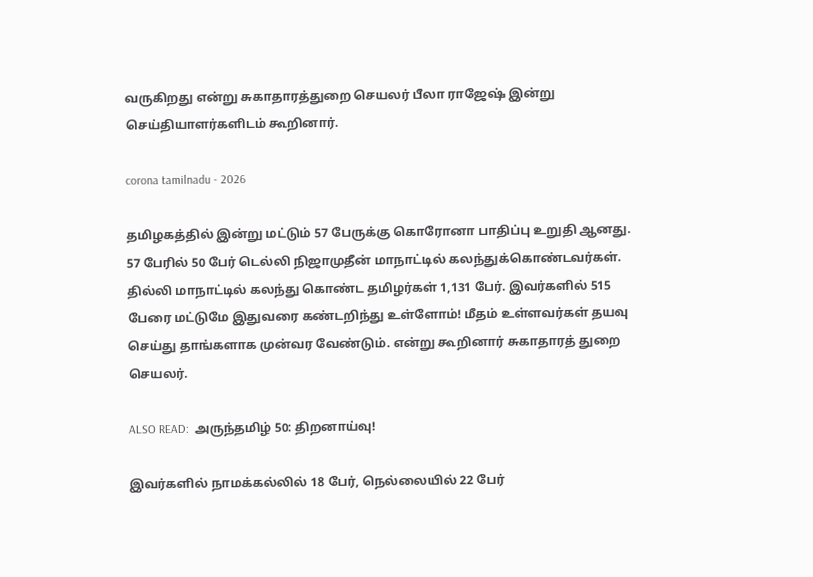வருகிறது என்று சுகாதாரத்துறை செயலர் பீலா ராஜேஷ் இன்று செய்தியாளர்களிடம் கூறினார்.

corona tamilnadu - 2026

தமிழகத்தில் இன்று மட்டும் 57 பேருக்கு கொரோனா பாதிப்பு உறுதி ஆனது. 57 பேரில் 50 பேர் டெல்லி நிஜாமுதீன் மாநாட்டில் கலந்துக்கொண்டவர்கள். தில்லி மாநாட்டில் கலந்து கொண்ட தமிழர்கள் 1,131 பேர். இவர்களில் 515 பேரை மட்டுமே இதுவரை கண்டறிந்து உள்ளோம்! மீதம் உள்ளவர்கள் தயவு செய்து தாங்களாக முன்வர வேண்டும். என்று கூறினார் சுகாதாரத் துறை செயலர்.

ALSO READ:  அருந்தமிழ் 50: திறனாய்வு!

இவர்களில் நாமக்கல்லில் 18 பேர், நெல்லையில் 22 பேர்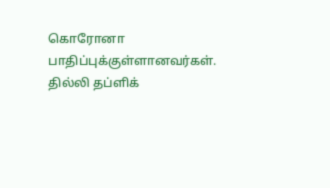கொரோனா பாதிப்புக்குள்ளானவர்கள். தில்லி தப்ளிக்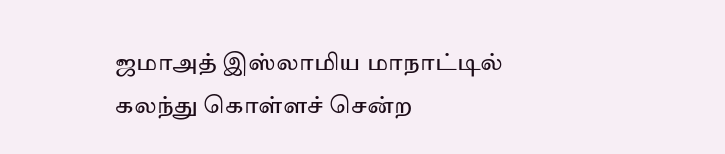ஜமாஅத் இஸ்லாமிய மாநாட்டில் கலந்து கொள்ளச் சென்ற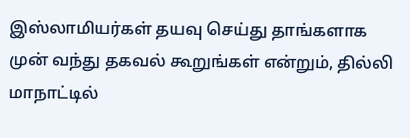இஸ்லாமியர்கள் தயவு செய்து தாங்களாக முன் வந்து தகவல் கூறுங்கள் என்றும், தில்லி மாநாட்டில்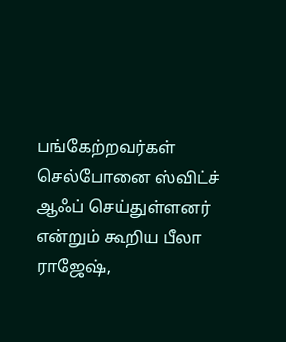பங்கேற்றவர்கள் செல்போனை ஸ்விட்ச் ஆஃப் செய்துள்ளனர் என்றும் கூறிய பீலா ராஜேஷ்,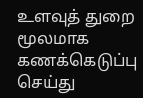உளவுத் துறை மூலமாக கணக்கெடுப்பு செய்து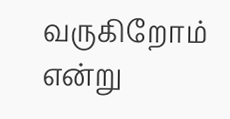வருகிறோம் என்று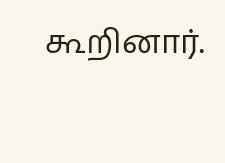கூறினார்.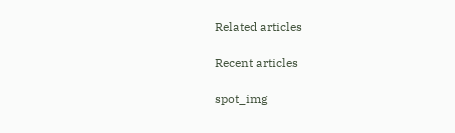Related articles

Recent articles

spot_img